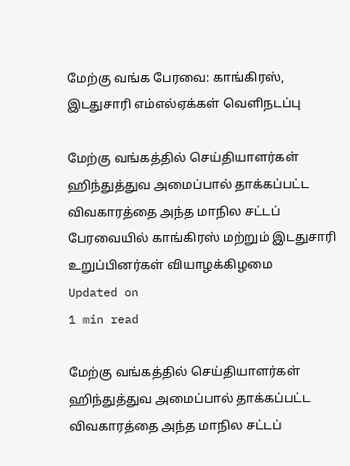மேற்கு வங்க பேரவை: காங்கிரஸ், இடதுசாரி எம்எல்ஏக்கள் வெளிநடப்பு

மேற்கு வங்கத்தில் செய்தியாளர்கள் ஹிந்துத்துவ அமைப்பால் தாக்கப்பட்ட விவகாரத்தை அந்த மாநில சட்டப் பேரவையில் காங்கிரஸ் மற்றும் இடதுசாரி உறுப்பினர்கள் வியாழக்கிழமை
Updated on
1 min read

மேற்கு வங்கத்தில் செய்தியாளர்கள் ஹிந்துத்துவ அமைப்பால் தாக்கப்பட்ட விவகாரத்தை அந்த மாநில சட்டப்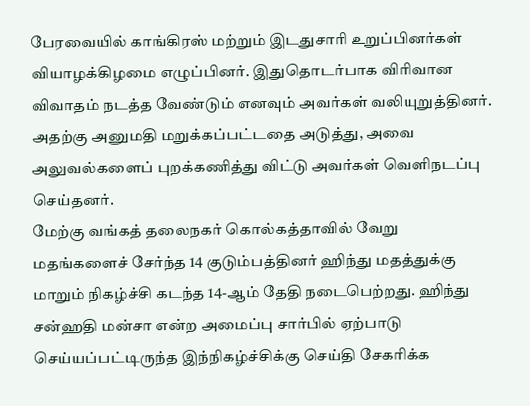பேரவையில் காங்கிரஸ் மற்றும் இடதுசாரி உறுப்பினர்கள் வியாழக்கிழமை எழுப்பினர். இதுதொடர்பாக விரிவான விவாதம் நடத்த வேண்டும் எனவும் அவர்கள் வலியுறுத்தினர். அதற்கு அனுமதி மறுக்கப்பட்டதை அடுத்து, அவை அலுவல்களைப் புறக்கணித்து விட்டு அவர்கள் வெளிநடப்பு செய்தனர்.
மேற்கு வங்கத் தலைநகர் கொல்கத்தாவில் வேறு மதங்களைச் சேர்ந்த 14 குடும்பத்தினர் ஹிந்து மதத்துக்கு மாறும் நிகழ்ச்சி கடந்த 14-ஆம் தேதி நடைபெற்றது. ஹிந்து சன்ஹதி மன்சா என்ற அமைப்பு சார்பில் ஏற்பாடு செய்யப்பட்டிருந்த இந்நிகழ்ச்சிக்கு செய்தி சேகரிக்க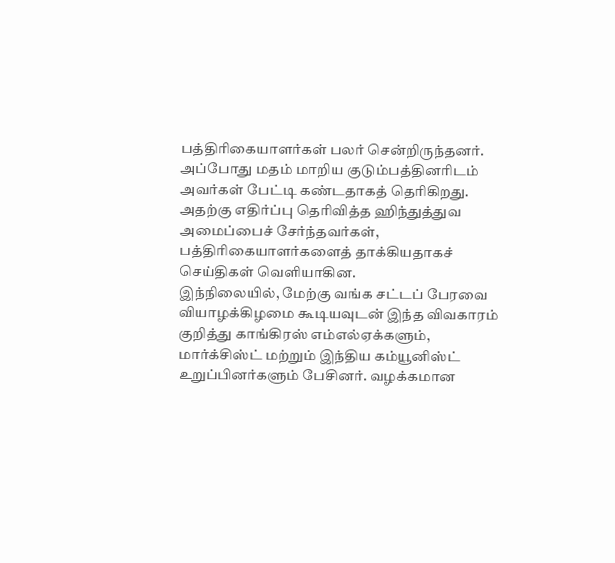பத்திரிகையாளர்கள் பலர் சென்றிருந்தனர். அப்போது மதம் மாறிய குடும்பத்தினரிடம் அவர்கள் பேட்டி கண்டதாகத் தெரிகிறது. அதற்கு எதிர்ப்பு தெரிவித்த ஹிந்துத்துவ அமைப்பைச் சேர்ந்தவர்கள், பத்திரிகையாளர்களைத் தாக்கியதாகச் செய்திகள் வெளியாகின.
இந்நிலையில், மேற்கு வங்க சட்டப் பேரவை வியாழக்கிழமை கூடியவுடன் இந்த விவகாரம் குறித்து காங்கிரஸ் எம்எல்ஏக்களும், மார்க்சிஸ்ட் மற்றும் இந்திய கம்யூனிஸ்ட் உறுப்பினர்களும் பேசினர். வழக்கமான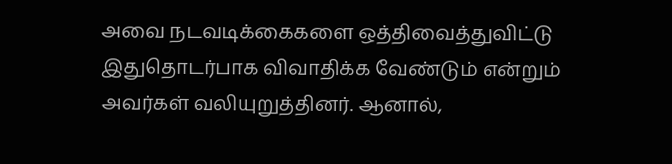அவை நடவடிக்கைகளை ஒத்திவைத்துவிட்டு இதுதொடர்பாக விவாதிக்க வேண்டும் என்றும் அவர்கள் வலியுறுத்தினர். ஆனால்,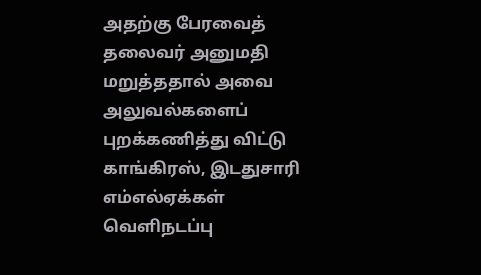அதற்கு பேரவைத் தலைவர் அனுமதி மறுத்ததால் அவை அலுவல்களைப் புறக்கணித்து விட்டு காங்கிரஸ், இடதுசாரி எம்எல்ஏக்கள் வெளிநடப்பு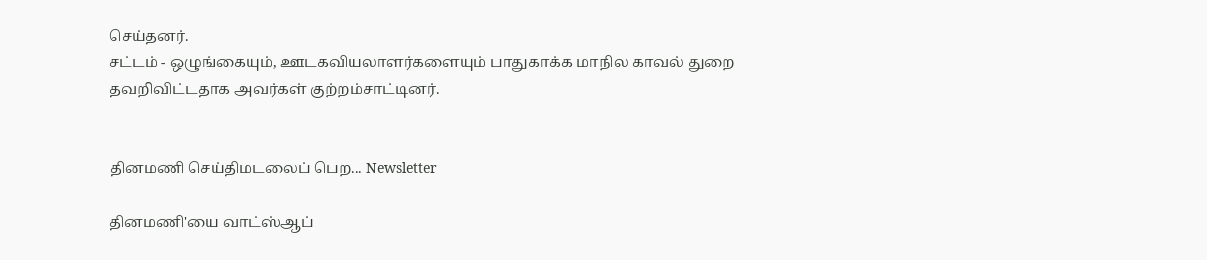செய்தனர்.
சட்டம் - ஒழுங்கையும், ஊடகவியலாளர்களையும் பாதுகாக்க மாநில காவல் துறை தவறிவிட்டதாக அவர்கள் குற்றம்சாட்டினர்.


தினமணி செய்திமடலைப் பெற... Newsletter

தினமணி'யை வாட்ஸ்ஆப்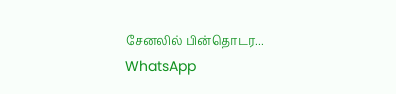சேனலில் பின்தொடர... WhatsApp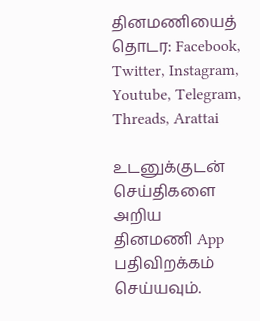தினமணியைத் தொடர: Facebook, Twitter, Instagram, Youtube, Telegram, Threads, Arattai

உடனுக்குடன் செய்திகளை அறிய தினமணி App பதிவிறக்கம் செய்யவும்.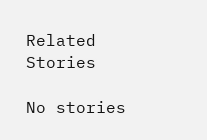Related Stories

No stories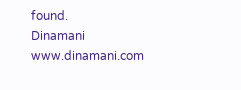found.
Dinamani
www.dinamani.com